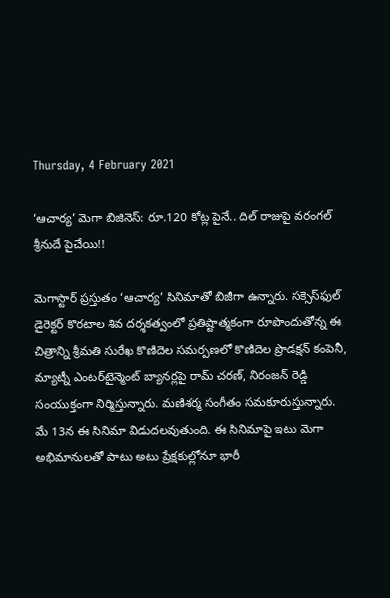Thursday, 4 February 2021

‘ఆచార్య’ మెగా బిజినెస్: రూ.120 కోట్ల పైనే.. దిల్ రాజుపై వరంగల్ శ్రీనుదే పైచేయి!!

మెగాస్టార్ ప్రస్తుతం ‘ఆచార్య’ సినిమాతో బిజీగా ఉన్నారు. సక్సెస్‌ఫుల్ డైరెక్టర్ కొరటాల శివ దర్శకత్వంలో ప్రతిష్టాత్మకంగా రూపొందుతోన్న ఈ చిత్రాన్ని శ్రీమతి సురేఖ కొణిదెల సమర్పణలో కొణిదెల ప్రొడక్షన్ కంపెనీ, మ్యాట్నీ ఎంటర్‌టైన్మెంట్ బ్యానర్లపై రామ్ చరణ్, నిరంజన్ రెడ్డి సంయుక్తంగా నిర్మిస్తున్నారు. మణిశర్మ సంగీతం సమకూరుస్తున్నారు. మే 13న ఈ సినిమా విడుదలవుతుంది. ఈ సినిమాపై ఇటు మెగా అభిమానులతో పాటు అటు ప్రేక్షకుల్లోనూ భారీ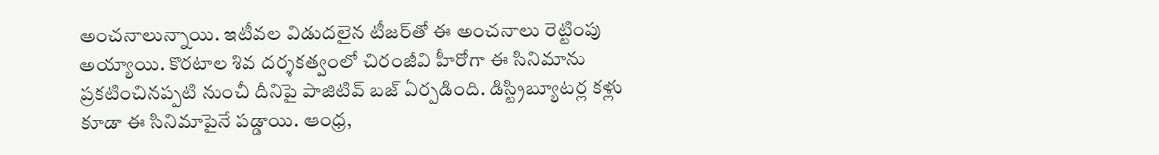అంచనాలున్నాయి. ఇటీవల విడుదలైన టీజర్‌తో ఈ అంచనాలు రెట్టింపు అయ్యాయి. కొరటాల శివ దర్శకత్వంలో చిరంజీవి హీరోగా ఈ సినిమాను ప్రకటించినప్పటి నుంచీ దీనిపై పాజిటివ్ బజ్ ఏర్పడింది. డిస్ట్రిబ్యూటర్ల కళ్లు కూడా ఈ సినిమాపైనే పడ్డాయి. ఆంధ్ర,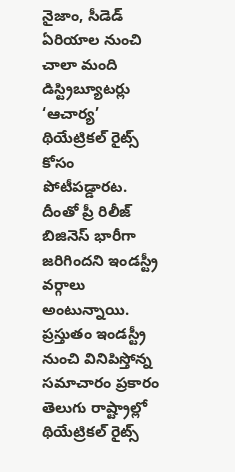నైజాం, సీడెడ్ ఏరియాల నుంచి చాలా మంది డిస్ట్రిబ్యూటర్లు ‘ఆచార్య’ థియేట్రికల్ రైట్స్ కోసం పోటీపడ్డారట. దీంతో ప్రీ రిలీజ్ బిజినెస్ భారీగా జరిగిందని ఇండస్ట్రీ వర్గాలు అంటున్నాయి. ప్రస్తుతం ఇండస్ట్రీ నుంచి వినిపిస్తోన్న సమాచారం ప్రకారం తెలుగు రాష్ట్రాల్లో థియేట్రికల్ రైట్స్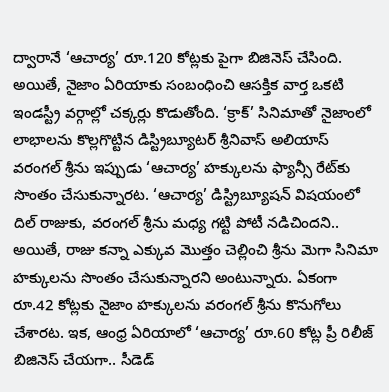ద్వారానే ‘ఆచార్య’ రూ.120 కోట్లకు పైగా బిజినెస్ చేసింది. అయితే, నైజాం ఏరియాకు సంబంధించి ఆసక్తిక వార్త ఒకటి ఇండస్ట్రీ వర్గాల్లో చక్కర్లు కొడుతోంది. ‘క్రాక్’ సినిమాతో నైజాంలో లాభాలను కొల్లగొట్టిన డిస్ట్రిబ్యూటర్ శ్రీనివాస్ అలియాస్ వరంగల్ శ్రీను ఇప్పుడు ‘ఆచార్య’ హక్కులను ఫ్యాన్సీ రేట్‌కు సొంతం చేసుకున్నారట. ‘ఆచార్య’ డిస్ట్రిబ్యూషన్ విషయంలో దిల్ రాజుకు, వరంగల్ శ్రీను మధ్య గట్టి పోటీ నడిచిందని.. అయితే, రాజు కన్నా ఎక్కువ మొత్తం చెల్లించి శ్రీను మెగా సినిమా హక్కులను సొంతం చేసుకున్నారని అంటున్నారు. ఏకంగా రూ.42 కోట్లకు నైజాం హక్కులను వరంగల్ శ్రీను కొనుగోలు చేశారట. ఇక, ఆంధ్ర ఏరియాలో ‘ఆచార్య’ రూ.60 కోట్ల ప్రీ రిలీజ్ బిజినెస్ చేయగా.. సీడెడ్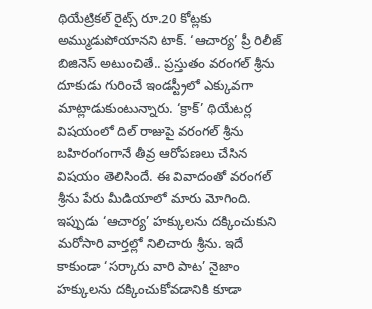థియేట్రికల్ రైట్స్ రూ.20 కోట్లకు అమ్ముడుపోయానని టాక్. ‘ఆచార్య’ ప్రీ రిలీజ్ బిజినెస్ అటుంచితే.. ప్రస్తుతం వరంగల్ శ్రీను దూకుడు గురించే ఇండస్ట్రీలో ఎక్కువగా మాట్లాడుకుంటున్నారు. ‘క్రాక్’ థియేటర్ల విషయంలో దిల్ రాజుపై వరంగల్ శ్రీను బహిరంగంగానే తీవ్ర ఆరోపణలు చేసిన విషయం తెలిసిందే. ఈ వివాదంతో వరంగల్ శ్రీను పేరు మీడియాలో మారు మోగింది. ఇప్పుడు ‘ఆచార్య’ హక్కులను దక్కించుకుని మరోసారి వార్తల్లో నిలిచారు శ్రీను. ఇదే కాకుండా ‘సర్కారు వారి పాట’ నైజాం హక్కులను దక్కించుకోవడానికి కూడా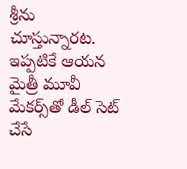శ్రీను చూస్తున్నారట. ఇప్పటికే ఆయన మైత్రీ మూవీ మేకర్స్‌తో డీల్ సెట్ చేసే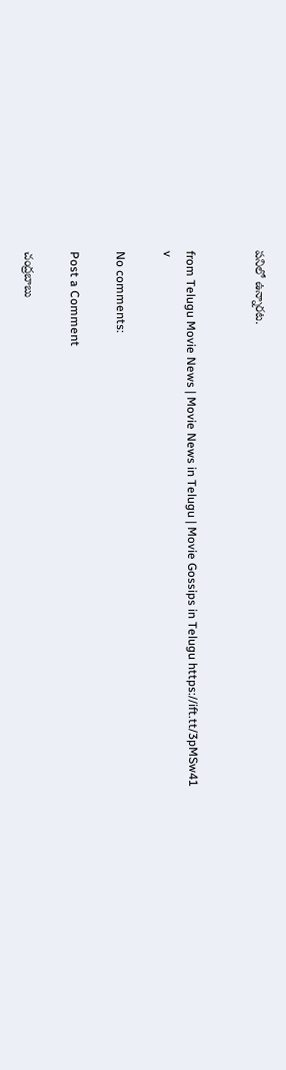పనిలో ఉన్నారట.


from Telugu Movie News | Movie News in Telugu | Movie Gossips in Telugu https://ift.tt/3pMSw41
v

No comments:

Post a Comment

చంద్రబాబు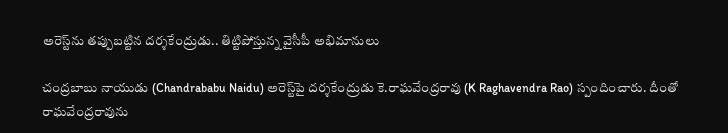అరెస్ట్‌ను తప్పుబట్టిన దర్శకేంద్రుడు.. తిట్టిపోస్తున్న వైసీపీ అభిమానులు

చంద్రబాబు నాయుడు (Chandrababu Naidu) అరెస్ట్‌పై దర్శకేంద్రుడు కె.రాఘవేంద్రరావు (K Raghavendra Rao) స్పందించారు. దీంతో రాఘవేంద్రరావును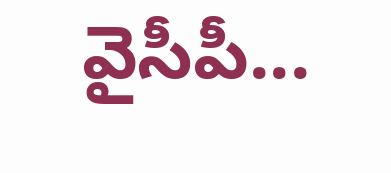వైసీపీ...